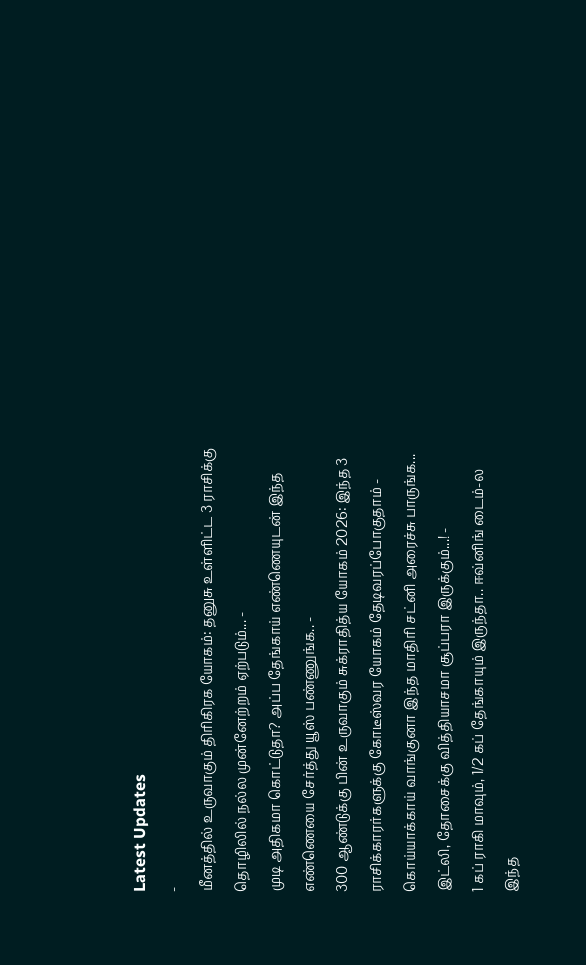Latest Updates
-
மீனத்தில் உருவாகும் திரிகிரக யோகம்: தனுசு உள்ளிட்ட 3 ராசிக்கு தொழிலில் நல்ல முன்னேற்றம் ஏற்படும்... -
முடி அதிகமா கொட்டுதா? அப்ப தேங்காய் எண்ணெயுடன் இந்த எண்ணெயை சேர்த்து யூஸ் பண்ணுங்க.. -
300 ஆண்டுக்கு பின் உருவாகும் சுக்ராதித்ய யோகம் 2026: இந்த 3 ராசிக்காரர்களுக்கு கோடீஸ்வர யோகம் தேடிவரப்போகுதாம் -
கொய்யாக்காய் வாங்குனா இந்த மாதிரி சட்னி அரைச்சு பாருங்க... இட்லி, தோசைக்கு வித்தியாசமா சூப்பரா இருக்கும்...! -
1 கப் ராகி மாவும், 1/2 கப் தேங்காயும் இருந்தா.. ஈவ்னிங் டைம்-ல இந்த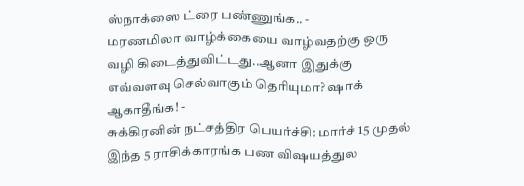ஸ்நாக்ஸை ட்ரை பண்ணுங்க.. -
மரணமிலா வாழ்க்கையை வாழ்வதற்கு ஒரு வழி கிடைத்துவிட்டது..ஆனா இதுக்கு எவ்வளவு செல்வாகும் தெரியுமா? ஷாக் ஆகாதீங்க! -
சுக்கிரனின் நட்சத்திர பெயர்ச்சி: மார்ச் 15 முதல் இந்த 5 ராசிக்காரங்க பண விஷயத்துல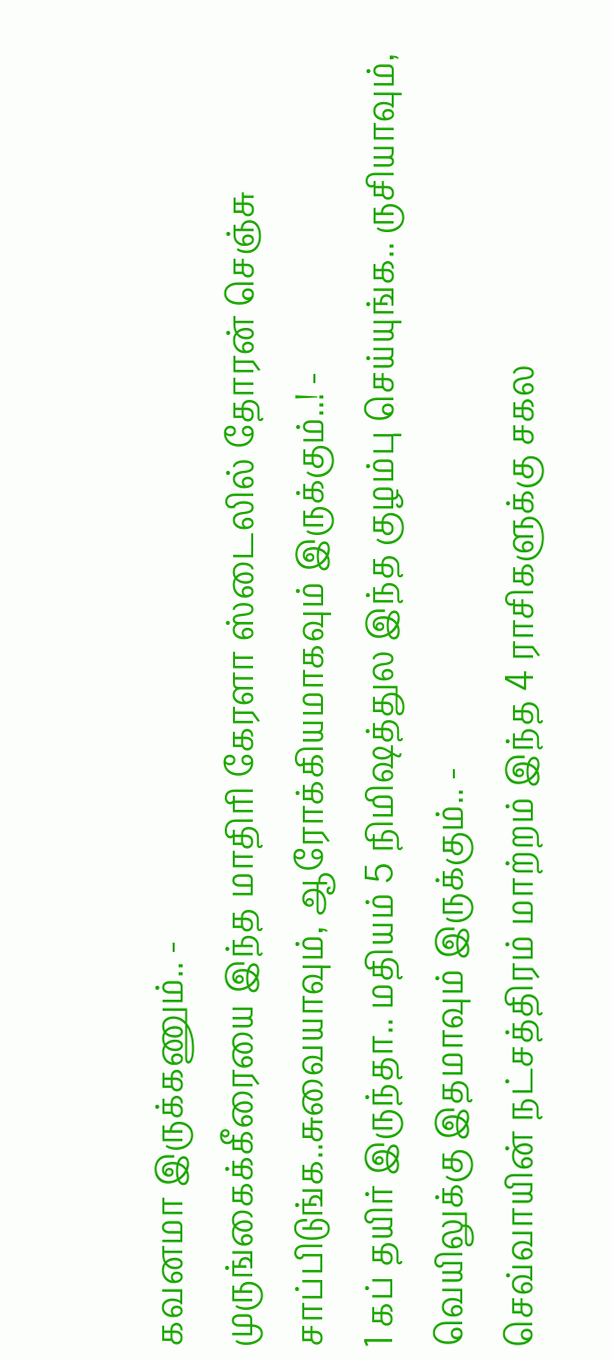கவனமா இருக்கணும்.. -
முருங்கைக்கீரையை இந்த மாதிரி கேரளா ஸ்டைலில் தோரன் செஞ்சு சாப்பிடுங்க..சுவையாவும், ஆரோக்கியமாகவும் இருக்கும்..! -
1 கப் தயிர் இருந்தா.. மதியம் 5 நிமிஷத்துல இந்த குழம்பு செய்யுங்க.. ருசியாவும், வெயிலுக்கு இதமாவும் இருக்கும்.. -
செவ்வாயின் நட்சத்திரம் மாற்றம் இந்த 4 ராசிகளுக்கு சகல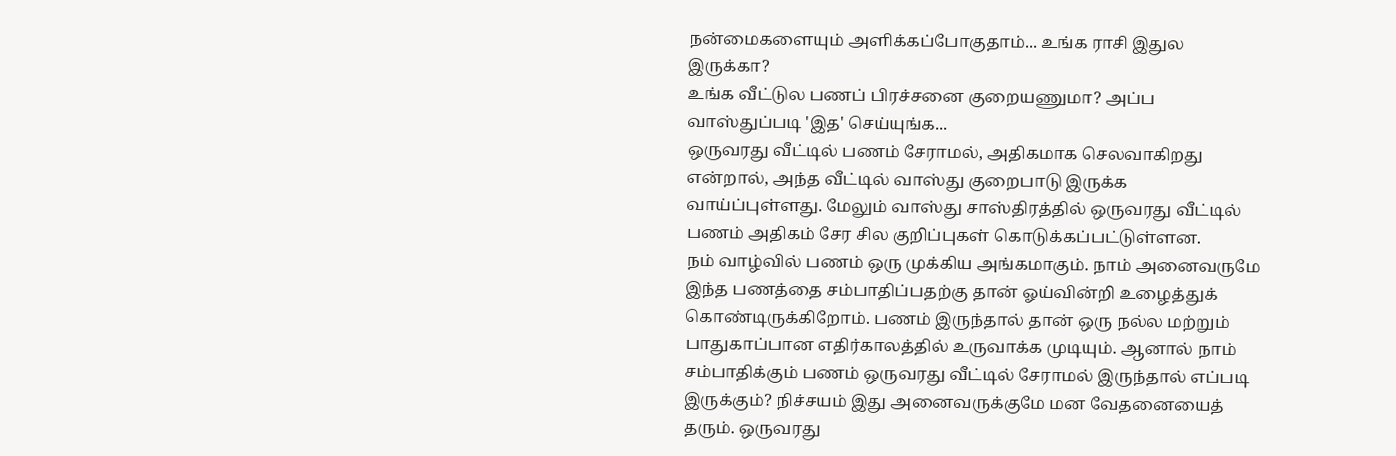நன்மைகளையும் அளிக்கப்போகுதாம்... உங்க ராசி இதுல இருக்கா?
உங்க வீட்டுல பணப் பிரச்சனை குறையணுமா? அப்ப வாஸ்துப்படி 'இத' செய்யுங்க...
ஒருவரது வீட்டில் பணம் சேராமல், அதிகமாக செலவாகிறது என்றால், அந்த வீட்டில் வாஸ்து குறைபாடு இருக்க வாய்ப்புள்ளது. மேலும் வாஸ்து சாஸ்திரத்தில் ஒருவரது வீட்டில் பணம் அதிகம் சேர சில குறிப்புகள் கொடுக்கப்பட்டுள்ளன.
நம் வாழ்வில் பணம் ஒரு முக்கிய அங்கமாகும். நாம் அனைவருமே இந்த பணத்தை சம்பாதிப்பதற்கு தான் ஓய்வின்றி உழைத்துக் கொண்டிருக்கிறோம். பணம் இருந்தால் தான் ஒரு நல்ல மற்றும் பாதுகாப்பான எதிர்காலத்தில் உருவாக்க முடியும். ஆனால் நாம் சம்பாதிக்கும் பணம் ஒருவரது வீட்டில் சேராமல் இருந்தால் எப்படி இருக்கும்? நிச்சயம் இது அனைவருக்குமே மன வேதனையைத் தரும். ஒருவரது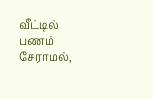வீட்டில் பணம் சேராமல்,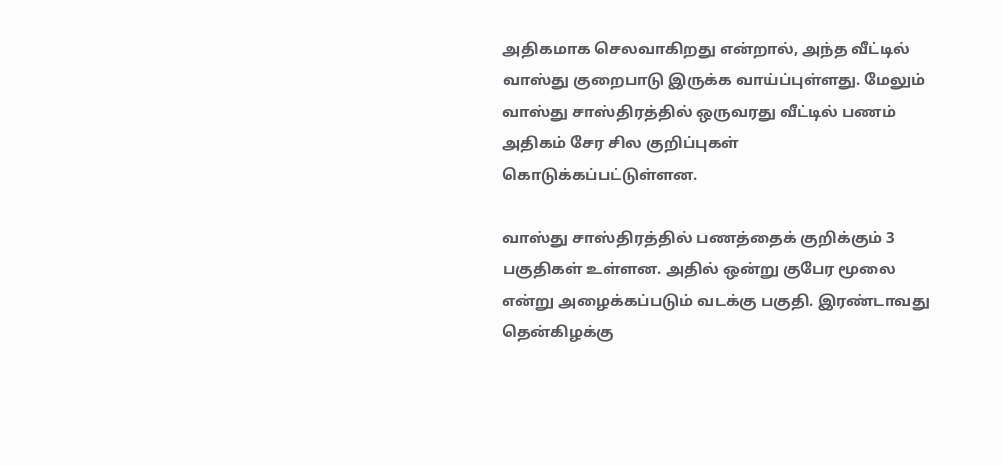அதிகமாக செலவாகிறது என்றால், அந்த வீட்டில் வாஸ்து குறைபாடு இருக்க வாய்ப்புள்ளது. மேலும் வாஸ்து சாஸ்திரத்தில் ஒருவரது வீட்டில் பணம் அதிகம் சேர சில குறிப்புகள் கொடுக்கப்பட்டுள்ளன.

வாஸ்து சாஸ்திரத்தில் பணத்தைக் குறிக்கும் 3 பகுதிகள் உள்ளன. அதில் ஒன்று குபேர மூலை என்று அழைக்கப்படும் வடக்கு பகுதி. இரண்டாவது தென்கிழக்கு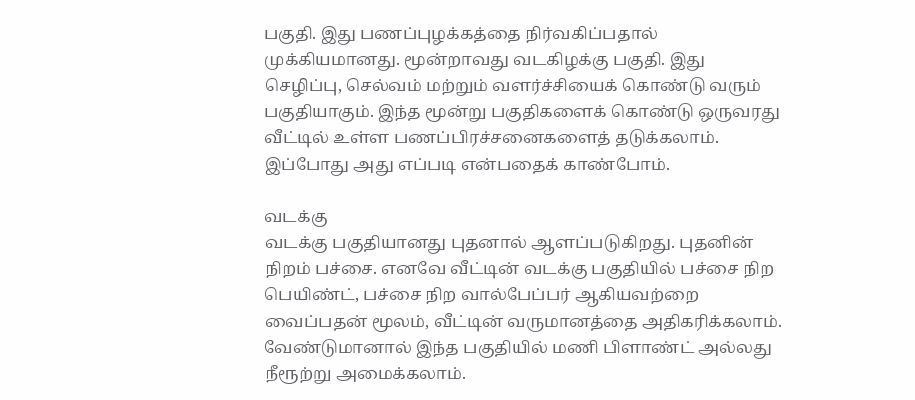பகுதி. இது பணப்புழக்கத்தை நிர்வகிப்பதால் முக்கியமானது. மூன்றாவது வடகிழக்கு பகுதி. இது செழிப்பு, செல்வம் மற்றும் வளர்ச்சியைக் கொண்டு வரும் பகுதியாகும். இந்த மூன்று பகுதிகளைக் கொண்டு ஒருவரது வீட்டில் உள்ள பணப்பிரச்சனைகளைத் தடுக்கலாம். இப்போது அது எப்படி என்பதைக் காண்போம்.

வடக்கு
வடக்கு பகுதியானது புதனால் ஆளப்படுகிறது. புதனின் நிறம் பச்சை. எனவே வீட்டின் வடக்கு பகுதியில் பச்சை நிற பெயிண்ட், பச்சை நிற வால்பேப்பர் ஆகியவற்றை வைப்பதன் மூலம், வீட்டின் வருமானத்தை அதிகரிக்கலாம். வேண்டுமானால் இந்த பகுதியில் மணி பிளாண்ட் அல்லது நீரூற்று அமைக்கலாம்.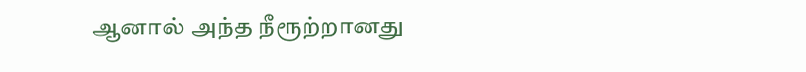ஆனால் அந்த நீரூற்றானது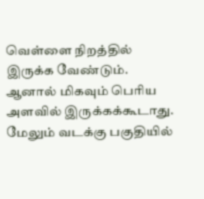வெள்ளை நிறத்தில் இருக்க வேண்டும். ஆனால் மிகவும் பெரிய அளவில் இருக்கக்கூடாது. மேலும் வடக்கு பகுதியில்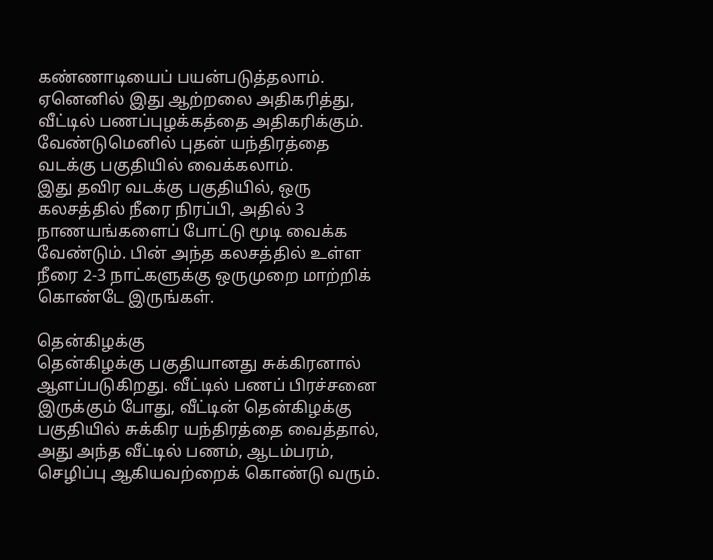கண்ணாடியைப் பயன்படுத்தலாம். ஏனெனில் இது ஆற்றலை அதிகரித்து, வீட்டில் பணப்புழக்கத்தை அதிகரிக்கும். வேண்டுமெனில் புதன் யந்திரத்தை வடக்கு பகுதியில் வைக்கலாம்.
இது தவிர வடக்கு பகுதியில், ஒரு கலசத்தில் நீரை நிரப்பி, அதில் 3 நாணயங்களைப் போட்டு மூடி வைக்க வேண்டும். பின் அந்த கலசத்தில் உள்ள நீரை 2-3 நாட்களுக்கு ஒருமுறை மாற்றிக் கொண்டே இருங்கள்.

தென்கிழக்கு
தென்கிழக்கு பகுதியானது சுக்கிரனால் ஆளப்படுகிறது. வீட்டில் பணப் பிரச்சனை இருக்கும் போது, வீட்டின் தென்கிழக்கு பகுதியில் சுக்கிர யந்திரத்தை வைத்தால், அது அந்த வீட்டில் பணம், ஆடம்பரம், செழிப்பு ஆகியவற்றைக் கொண்டு வரும்.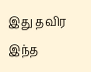இது தவிர இந்த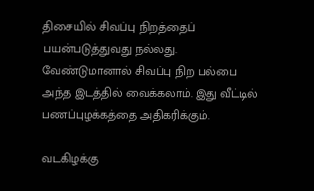திசையில் சிவப்பு நிறத்தைப் பயன்படுத்துவது நல்லது. வேண்டுமானால் சிவப்பு நிற பல்பை அந்த இடத்தில் வைக்கலாம். இது வீட்டில் பணப்புழக்கத்தை அதிகரிக்கும்.

வடகிழக்கு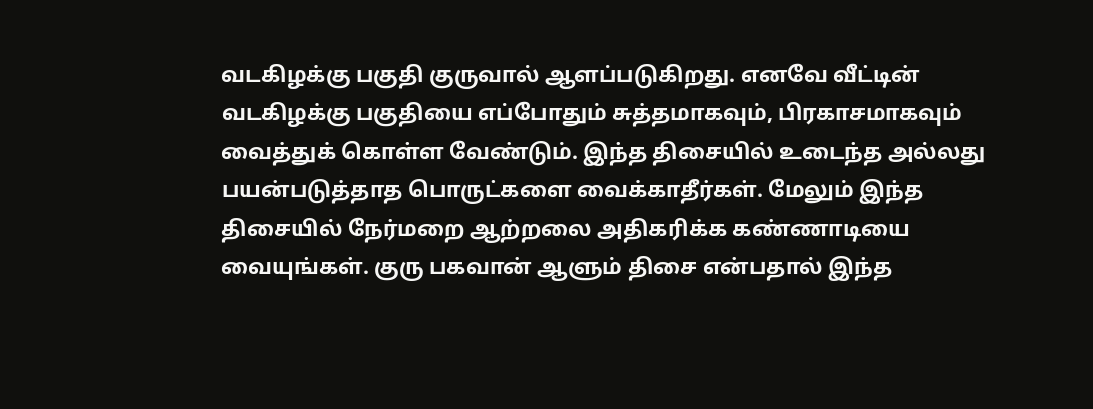வடகிழக்கு பகுதி குருவால் ஆளப்படுகிறது. எனவே வீட்டின் வடகிழக்கு பகுதியை எப்போதும் சுத்தமாகவும், பிரகாசமாகவும் வைத்துக் கொள்ள வேண்டும். இந்த திசையில் உடைந்த அல்லது பயன்படுத்தாத பொருட்களை வைக்காதீர்கள். மேலும் இந்த திசையில் நேர்மறை ஆற்றலை அதிகரிக்க கண்ணாடியை வையுங்கள். குரு பகவான் ஆளும் திசை என்பதால் இந்த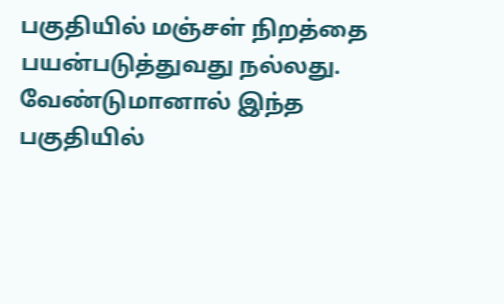பகுதியில் மஞ்சள் நிறத்தை பயன்படுத்துவது நல்லது. வேண்டுமானால் இந்த பகுதியில்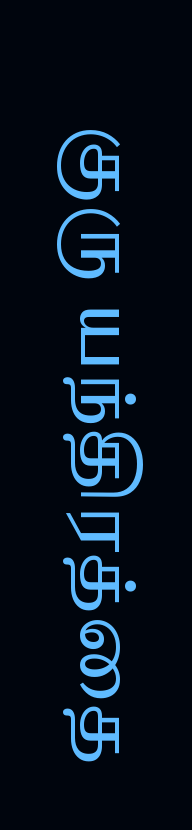குரு யந்திரத்தை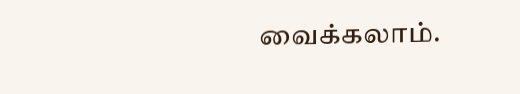வைக்கலாம்.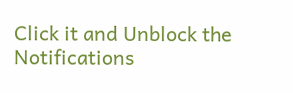Click it and Unblock the Notifications